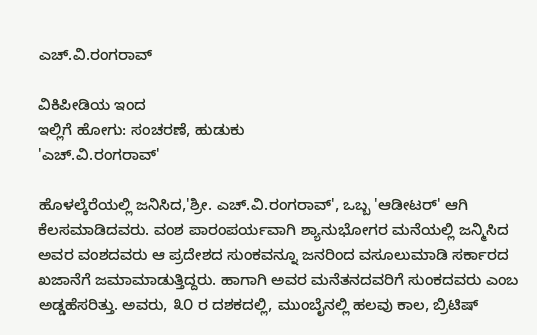ಎಚ್.ವಿ.ರಂಗರಾವ್

ವಿಕಿಪೀಡಿಯ ಇಂದ
ಇಲ್ಲಿಗೆ ಹೋಗು: ಸಂಚರಣೆ, ಹುಡುಕು
'ಎಚ್.ವಿ.ರಂಗರಾವ್'

ಹೊಳಲ್ಕೆರೆಯಲ್ಲಿ ಜನಿಸಿದ,'ಶ್ರೀ. ಎಚ್.ವಿ.ರಂಗರಾವ್', ಒಬ್ಬ 'ಆಡೀಟರ್' ಆಗಿ ಕೆಲಸಮಾಡಿದವರು. ವಂಶ ಪಾರಂಪರ್ಯವಾಗಿ ಶ್ಯಾನುಭೋಗರ ಮನೆಯಲ್ಲಿ ಜನ್ಮಿಸಿದ ಅವರ ವಂಶದವರು ಆ ಪ್ರದೇಶದ ಸುಂಕವನ್ನೂ ಜನರಿಂದ ವಸೂಲುಮಾಡಿ ಸರ್ಕಾರದ ಖಜಾನೆಗೆ ಜಮಾಮಾಡುತ್ತಿದ್ದರು. ಹಾಗಾಗಿ ಅವರ ಮನೆತನದವರಿಗೆ ಸುಂಕದವರು ಎಂಬ ಅಡ್ಡಹೆಸರಿತ್ತು. ಅವರು, ೩೦ ರ ದಶಕದಲ್ಲಿ, ಮುಂಬೈನಲ್ಲಿ ಹಲವು ಕಾಲ, ಬ್ರಿಟಿಷ್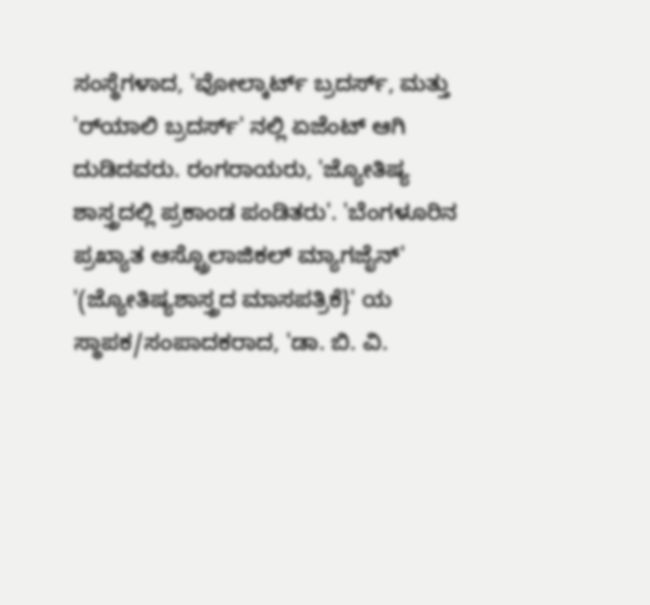ಸಂಸ್ಥೆಗಳಾದ, 'ವೋಲ್ಕಾರ್ಟ್ ಬ್ರದರ್ಸ್, ಮತ್ತು 'ರ್‌ಯಾಲಿ ಬ್ರದರ್ಸ್' ನಲ್ಲಿ ಏಜೆಂಟ್ ಆಗಿ ದುಡಿದವರು. ರಂಗರಾಯರು, 'ಜ್ಯೋತಿಷ್ಯ ಶಾಸ್ತ್ರದಲ್ಲಿ ಪ್ರಕಾಂಡ ಪಂಡಿತರು'. 'ಬೆಂಗಳೂರಿನ ಪ್ರಖ್ಯಾತ ಆಸ್ಟ್ರೊಲಾಜಿಕಲ್ ಮ್ಯಾಗಜೈನ್' '(ಜ್ಯೋತಿಷ್ಯಶಾಸ್ತ್ರದ ಮಾಸಪತ್ರಿಕೆ}' ಯ ಸ್ಥಾಪಕ/ಸಂಪಾದಕರಾದ, 'ಡಾ. ಬಿ. ವಿ.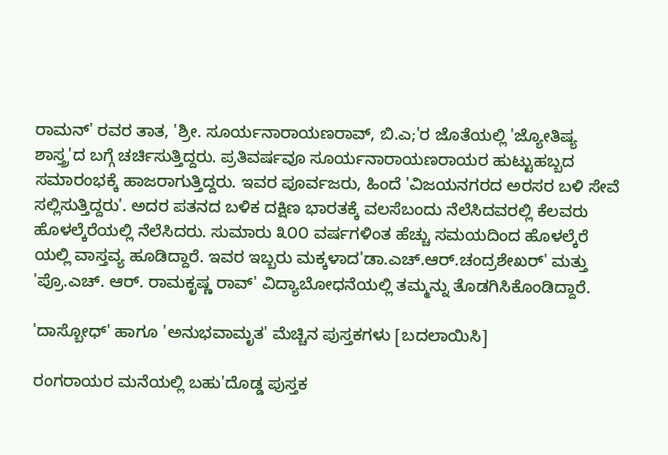ರಾಮನ್' ರವರ ತಾತ, 'ಶ್ರೀ. ಸೂರ್ಯನಾರಾಯಣರಾವ್, ಬಿ.ಎ;'ರ ಜೊತೆಯಲ್ಲಿ 'ಜ್ಯೋತಿಷ್ಯ ಶಾಸ್ತ್ರ'ದ ಬಗ್ಗೆ ಚರ್ಚಿಸುತ್ತಿದ್ದರು. ಪ್ರತಿವರ್ಷವೂ ಸೂರ್ಯನಾರಾಯಣರಾಯರ ಹುಟ್ಟುಹಬ್ಬದ ಸಮಾರಂಭಕ್ಕೆ ಹಾಜರಾಗುತ್ತಿದ್ದರು. ಇವರ ಪೂರ್ವಜರು, ಹಿಂದೆ 'ವಿಜಯನಗರದ ಅರಸರ ಬಳಿ ಸೇವೆ ಸಲ್ಲಿಸುತ್ತಿದ್ದರು'. ಅದರ ಪತನದ ಬಳಿಕ ದಕ್ಷಿಣ ಭಾರತಕ್ಕೆ ವಲಸೆಬಂದು ನೆಲೆಸಿದವರಲ್ಲಿ ಕೆಲವರು ಹೊಳಲ್ಕೆರೆಯಲ್ಲಿ ನೆಲೆಸಿದರು. ಸುಮಾರು ೩೦೦ ವರ್ಷಗಳಿಂತ ಹೆಚ್ಚು ಸಮಯದಿಂದ ಹೊಳಲ್ಕೆರೆ ಯಲ್ಲಿ ವಾಸ್ತವ್ಯ ಹೂಡಿದ್ದಾರೆ. ಇವರ ಇಬ್ಬರು ಮಕ್ಕಳಾದ'ಡಾ.ಎಚ್.ಆರ್.ಚಂದ್ರಶೇಖರ್' ಮತ್ತು 'ಪ್ರೊ.ಎಚ್. ಆರ್. ರಾಮಕೃಷ್ಣ ರಾವ್' ವಿದ್ಯಾಬೋಧನೆಯಲ್ಲಿ ತಮ್ಮನ್ನು ತೊಡಗಿಸಿಕೊಂಡಿದ್ದಾರೆ.

'ದಾಸ್ಬೋಧ್' ಹಾಗೂ 'ಅನುಭವಾಮೃತ' ಮೆಚ್ಚಿನ ಪುಸ್ತಕಗಳು [ಬದಲಾಯಿಸಿ]

ರಂಗರಾಯರ ಮನೆಯಲ್ಲಿ ಬಹು'ದೊಡ್ಡ ಪುಸ್ತಕ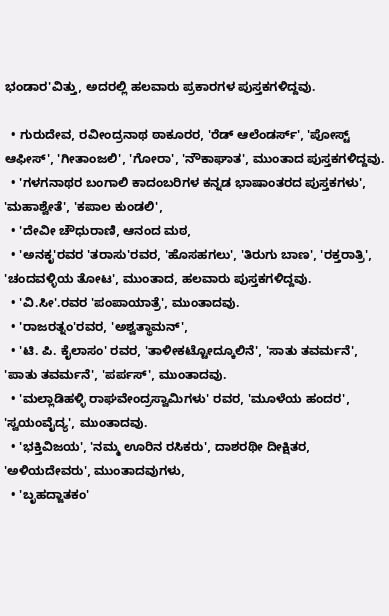ಭಂಡಾರ'ವಿತ್ತು, ಅದರಲ್ಲಿ ಹಲವಾರು ಪ್ರಕಾರಗಳ ಪುಸ್ತಕಗಳಿದ್ದವು.

  • ಗುರುದೇವ, ರವೀಂದ್ರನಾಥ ಠಾಕೂರರ, 'ರೆಡ್ ಆಲೆಂಡರ್ಸ್', 'ಪೋಸ್ಟ್ ಆಫೀಸ್', 'ಗೀತಾಂಜಲಿ', 'ಗೋರಾ', 'ನೌಕಾಘಾತ', ಮುಂತಾದ ಪುಸ್ತಕಗಳಿದ್ದವು.
  • 'ಗಳಗನಾಥರ ಬಂಗಾಲಿ ಕಾದಂಬರಿಗಳ ಕನ್ನಡ ಭಾಷಾಂತರದ ಪುಸ್ತಕಗಳು', 'ಮಹಾಶ್ವೇತೆ', 'ಕಪಾಲ ಕುಂಡಲಿ',
  • 'ದೇವೀ ಚೌಧುರಾಣಿ, ಆನಂದ ಮಠ,
  • 'ಅನಕೃ'ರವರ 'ತರಾಸು'ರವರ, 'ಹೊಸಹಗಲು', 'ತಿರುಗು ಬಾಣ', 'ರಕ್ತರಾತ್ರಿ', 'ಚಂದವಳ್ಳಿಯ ತೋಟ', ಮುಂತಾದ, ಹಲವಾರು ಪುಸ್ತಕಗಳಿದ್ದವು.
  • 'ವಿ.ಸೀ'.ರವರ 'ಪಂಪಾಯಾತ್ರೆ', ಮುಂತಾದವು.
  • 'ರಾಜರತ್ನಂ'ರವರ, 'ಅಶ್ವತ್ಥಾಮನ್',
  • 'ಟಿ. ಪಿ. ಕೈಲಾಸಂ' ರವರ, 'ತಾಳೀಕಟ್ಟೋದ್ಕೂಲಿನೆ', 'ಸಾತು ತವರ್ಮನೆ', 'ಪಾತು ತವರ್ಮನೆ', 'ಪರ್ಪಸ್', ಮುಂತಾದವು.
  • 'ಮಲ್ಲಾಡಿಹಳ್ಳಿ ರಾಘವೇಂದ್ರಸ್ವಾಮಿಗಳು' ರವರ, 'ಮೂಳೆಯ ಹಂದರ', 'ಸ್ವಯಂವೈದ್ಯ', ಮುಂತಾದವು.
  • 'ಭಕ್ತಿವಿಜಯ', 'ನಮ್ಮ ಊರಿನ ರಸಿಕರು', ದಾಶರಥೀ ದೀಕ್ಷಿತರ, 'ಅಳಿಯದೇವರು', ಮುಂತಾದವುಗಳು,
  • 'ಬೃಹದ್ಜಾತಕಂ'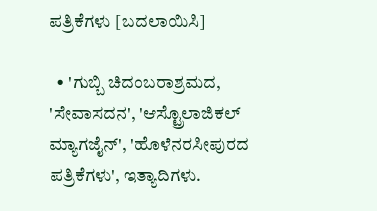ಪತ್ರಿಕೆಗಳು [ಬದಲಾಯಿಸಿ]

  • 'ಗುಬ್ಬಿ ಚಿದಂಬರಾಶ್ರಮದ, 'ಸೇವಾಸದನ', 'ಆಸ್ಟ್ರೊಲಾಜಿಕಲ್ ಮ್ಯಾಗಜೈನ್', 'ಹೊಳೆನರಸೀಪುರದ ಪತ್ರಿಕೆಗಳು', ಇತ್ಯಾದಿಗಳು.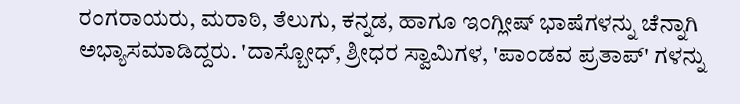ರಂಗರಾಯರು, ಮರಾಠಿ, ತೆಲುಗು, ಕನ್ನಡ, ಹಾಗೂ ಇಂಗ್ಲೀಷ್ ಭಾಷೆಗಳನ್ನು ಚೆನ್ನಾಗಿ ಅಭ್ಯಾಸಮಾಡಿದ್ದರು. 'ದಾಸ್ಬೋಧ್, ಶ್ರೀಧರ ಸ್ವಾಮಿಗಳ, 'ಪಾಂಡವ ಪ್ರತಾಪ್' ಗಳನ್ನು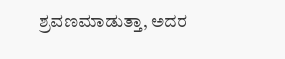ಶ್ರವಣಮಾಡುತ್ತಾ, ಅದರ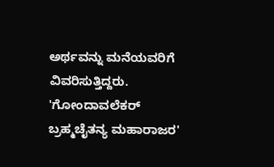ಅರ್ಥವನ್ನು ಮನೆಯವರಿಗೆ ವಿವರಿಸುತ್ತಿದ್ದರು. 'ಗೋಂದಾವಲೆಕರ್ ಬ್ರಹ್ಮಚೈತನ್ಯ ಮಹಾರಾಜರ'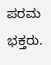ಪರಮ ಭಕ್ತರು.